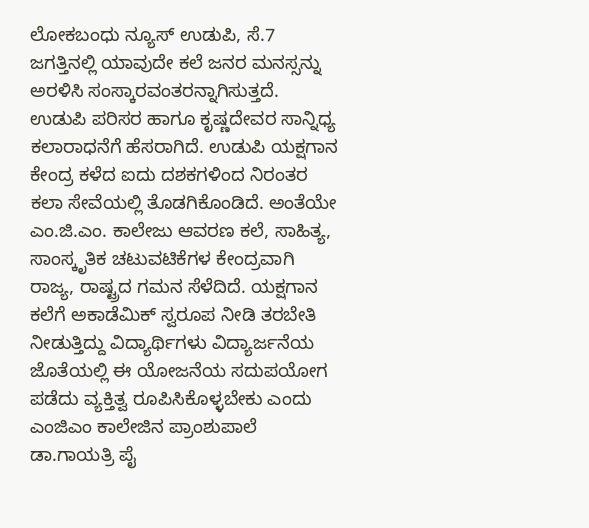ಲೋಕಬಂಧು ನ್ಯೂಸ್ ಉಡುಪಿ, ಸೆ.7
ಜಗತ್ತಿನಲ್ಲಿ ಯಾವುದೇ ಕಲೆ ಜನರ ಮನಸ್ಸನ್ನು ಅರಳಿಸಿ ಸಂಸ್ಕಾರವಂತರನ್ನಾಗಿಸುತ್ತದೆ. ಉಡುಪಿ ಪರಿಸರ ಹಾಗೂ ಕೃಷ್ಣದೇವರ ಸಾನ್ನಿಧ್ಯ ಕಲಾರಾಧನೆಗೆ ಹೆಸರಾಗಿದೆ. ಉಡುಪಿ ಯಕ್ಷಗಾನ ಕೇಂದ್ರ ಕಳೆದ ಐದು ದಶಕಗಳಿಂದ ನಿರಂತರ ಕಲಾ ಸೇವೆಯಲ್ಲಿ ತೊಡಗಿಕೊಂಡಿದೆ. ಅಂತೆಯೇ ಎಂ.ಜಿ.ಎಂ. ಕಾಲೇಜು ಆವರಣ ಕಲೆ, ಸಾಹಿತ್ಯ, ಸಾಂಸ್ಕೃತಿಕ ಚಟುವಟಿಕೆಗಳ ಕೇಂದ್ರವಾಗಿ ರಾಜ್ಯ, ರಾಷ್ಟ್ರದ ಗಮನ ಸೆಳೆದಿದೆ. ಯಕ್ಷಗಾನ ಕಲೆಗೆ ಅಕಾಡೆಮಿಕ್ ಸ್ವರೂಪ ನೀಡಿ ತರಬೇತಿ ನೀಡುತ್ತಿದ್ದು ವಿದ್ಯಾರ್ಥಿಗಳು ವಿದ್ಯಾರ್ಜನೆಯ ಜೊತೆಯಲ್ಲಿ ಈ ಯೋಜನೆಯ ಸದುಪಯೋಗ ಪಡೆದು ವ್ಯಕ್ತಿತ್ವ ರೂಪಿಸಿಕೊಳ್ಳಬೇಕು ಎಂದು ಎಂಜಿಎಂ ಕಾಲೇಜಿನ ಪ್ರಾಂಶುಪಾಲೆ ಡಾ.ಗಾಯತ್ರಿ ಪೈ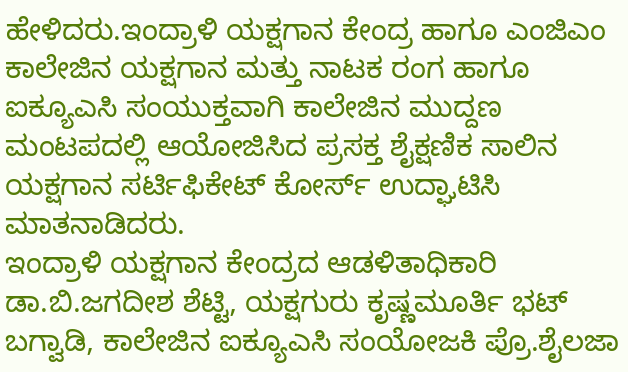ಹೇಳಿದರು.ಇಂದ್ರಾಳಿ ಯಕ್ಷಗಾನ ಕೇಂದ್ರ ಹಾಗೂ ಎಂಜಿಎಂ ಕಾಲೇಜಿನ ಯಕ್ಷಗಾನ ಮತ್ತು ನಾಟಕ ರಂಗ ಹಾಗೂ ಐಕ್ಯೂಎಸಿ ಸಂಯುಕ್ತವಾಗಿ ಕಾಲೇಜಿನ ಮುದ್ದಣ ಮಂಟಪದಲ್ಲಿ ಆಯೋಜಿಸಿದ ಪ್ರಸಕ್ತ ಶೈಕ್ಷಣಿಕ ಸಾಲಿನ ಯಕ್ಷಗಾನ ಸರ್ಟಿಫಿಕೇಟ್ ಕೋರ್ಸ್ ಉದ್ಘಾಟಿಸಿ ಮಾತನಾಡಿದರು.
ಇಂದ್ರಾಳಿ ಯಕ್ಷಗಾನ ಕೇಂದ್ರದ ಆಡಳಿತಾಧಿಕಾರಿ ಡಾ.ಬಿ.ಜಗದೀಶ ಶೆಟ್ಟಿ, ಯಕ್ಷಗುರು ಕೃಷ್ಣಮೂರ್ತಿ ಭಟ್ ಬಗ್ವಾಡಿ, ಕಾಲೇಜಿನ ಐಕ್ಯೂಎಸಿ ಸಂಯೋಜಕಿ ಪ್ರೊ.ಶೈಲಜಾ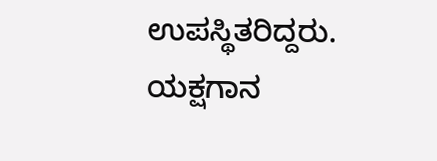ಉಪಸ್ಥಿತರಿದ್ದರು.
ಯಕ್ಷಗಾನ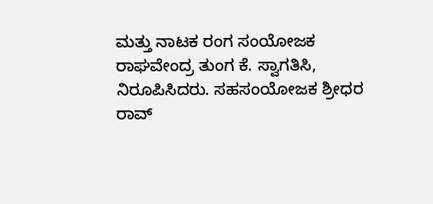ಮತ್ತು ನಾಟಕ ರಂಗ ಸಂಯೋಜಕ ರಾಘವೇಂದ್ರ ತುಂಗ ಕೆ. ಸ್ವಾಗತಿಸಿ, ನಿರೂಪಿಸಿದರು. ಸಹಸಂಯೋಜಕ ಶ್ರೀಧರ ರಾವ್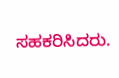ಸಹಕರಿಸಿದರು.